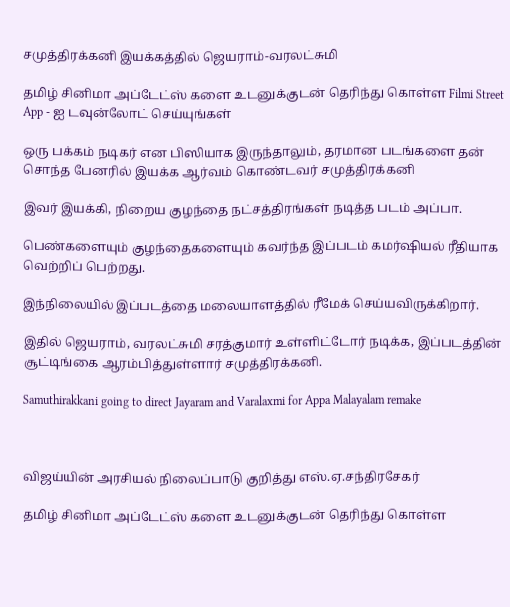சமுத்திரக்கனி இயக்கத்தில் ஜெயராம்-வரலட்சுமி

தமிழ் சினிமா அப்டேட்ஸ் களை உடனுக்குடன் தெரிந்து கொள்ள Filmi Street App - ஐ டவுன்லோட் செய்யுங்கள்

ஒரு பக்கம் நடிகர் என பிஸியாக இருந்தாலும், தரமான படங்களை தன் சொந்த பேனரில் இயக்க ஆர்வம் கொண்டவர் சமுத்திரக்கனி

இவர் இயக்கி, நிறைய குழந்தை நட்சத்திரங்கள் நடித்த படம் அப்பா.

பெண்களையும் குழந்தைகளையும் கவர்ந்த இப்படம் கமர்ஷியல் ரீதியாக வெற்றிப் பெற்றது.

இந்நிலையில் இப்படத்தை மலையாளத்தில் ரீமேக் செய்யவிருக்கிறார்.

இதில் ஜெயராம், வரலட்சுமி சரத்குமார் உள்ளிட்டோர் நடிக்க, இப்படத்தின் சூட்டிங்கை ஆரம்பித்துள்ளார் சமுத்திரக்கனி.

Samuthirakkani going to direct Jayaram and Varalaxmi for Appa Malayalam remake



விஜய்யின் அரசியல் நிலைப்பாடு குறித்து எஸ்.ஏ.சந்திரசேகர்

தமிழ் சினிமா அப்டேட்ஸ் களை உடனுக்குடன் தெரிந்து கொள்ள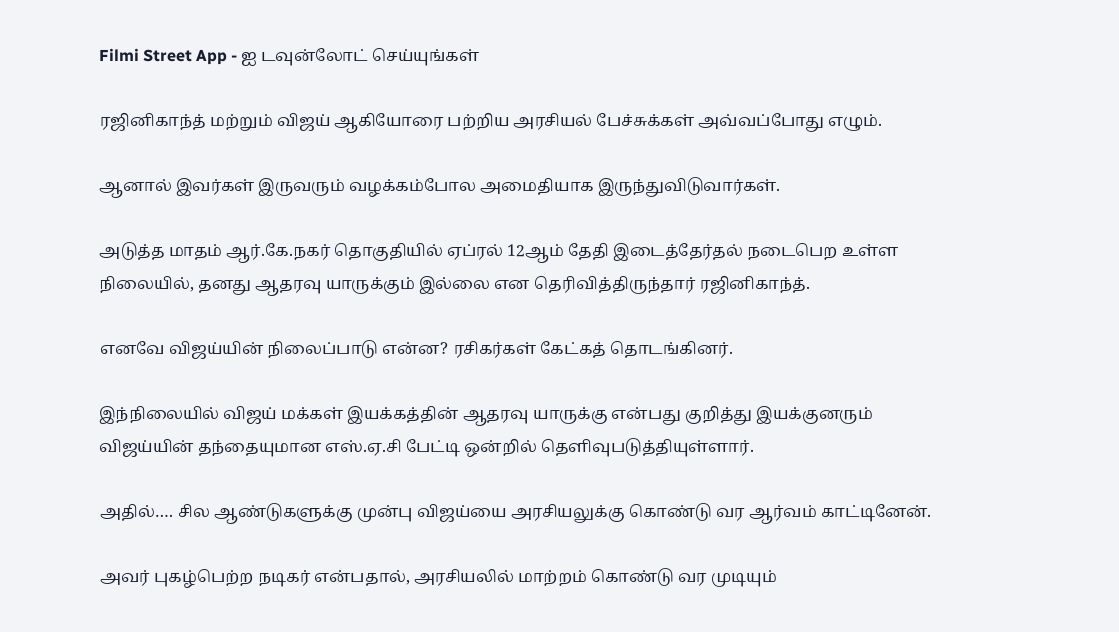Filmi Street App - ஐ டவுன்லோட் செய்யுங்கள்

ரஜினிகாந்த் மற்றும் விஜய் ஆகியோரை பற்றிய அரசியல் பேச்சுக்கள் அவ்வப்போது எழும்.

ஆனால் இவர்கள் இருவரும் வழக்கம்போல அமைதியாக இருந்துவிடுவார்கள்.

அடுத்த மாதம் ஆர்.கே.நகர் தொகுதியில் ஏப்ரல் 12ஆம் தேதி இடைத்தேர்தல் நடைபெற உள்ள நிலையில், தனது ஆதரவு யாருக்கும் இல்லை என தெரிவித்திருந்தார் ரஜினிகாந்த்.

எனவே விஜய்யின் நிலைப்பாடு என்ன? ரசிகர்கள் கேட்கத் தொடங்கினர்.

இந்நிலையில் விஜய் மக்கள் இயக்கத்தின் ஆதரவு யாருக்கு என்பது குறித்து இயக்குனரும் விஜய்யின் தந்தையுமான எஸ்.ஏ.சி பேட்டி ஒன்றில் தெளிவுபடுத்தியுள்ளார்.

அதில்…. சில ஆண்டுகளுக்கு முன்பு விஜய்யை அரசியலுக்கு கொண்டு வர ஆர்வம் காட்டினேன்.

அவர் புகழ்பெற்ற நடிகர் என்பதால், அரசியலில் மாற்றம் கொண்டு வர முடியும்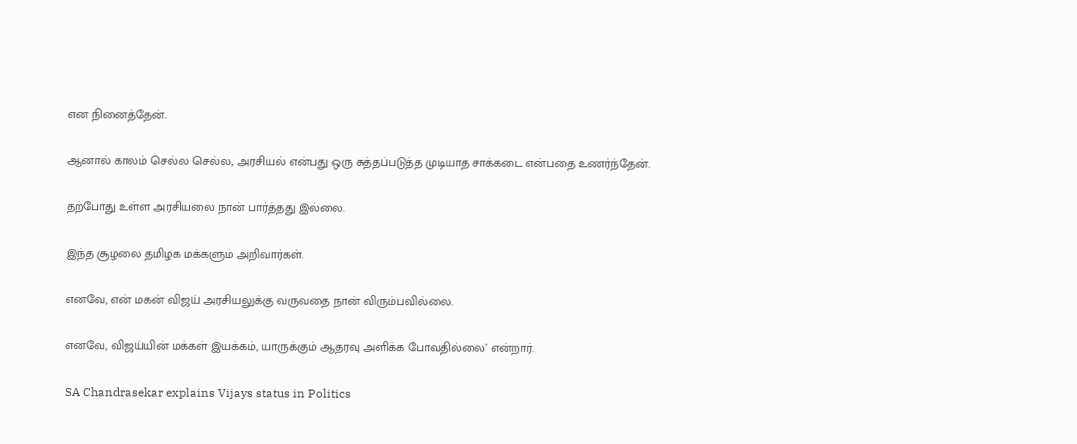என நினைத்தேன்.

ஆனால் காலம் செல்ல செல்ல, அரசியல் என்பது ஒரு சுத்தப்படுத்த முடியாத சாக்கடை என்பதை உணர்ந்தேன்.

தற்போது உள்ள அரசியலை நான் பார்த்தது இல்லை.

இந்த சூழலை தமிழக மக்களும் அறிவார்கள்.

எனவே, என் மகன் விஜய் அரசியலுக்கு வருவதை நான் விரும்பவில்லை.

எனவே, விஜய்யின் மக்கள் இயக்கம், யாருக்கும் ஆதரவு அளிக்க போவதில்லை’ என்றார்.

SA Chandrasekar explains Vijays status in Politics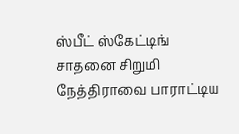ஸ்பீட் ஸ்கேட்டிங் சாதனை சிறுமி நேத்திராவை பாராட்டிய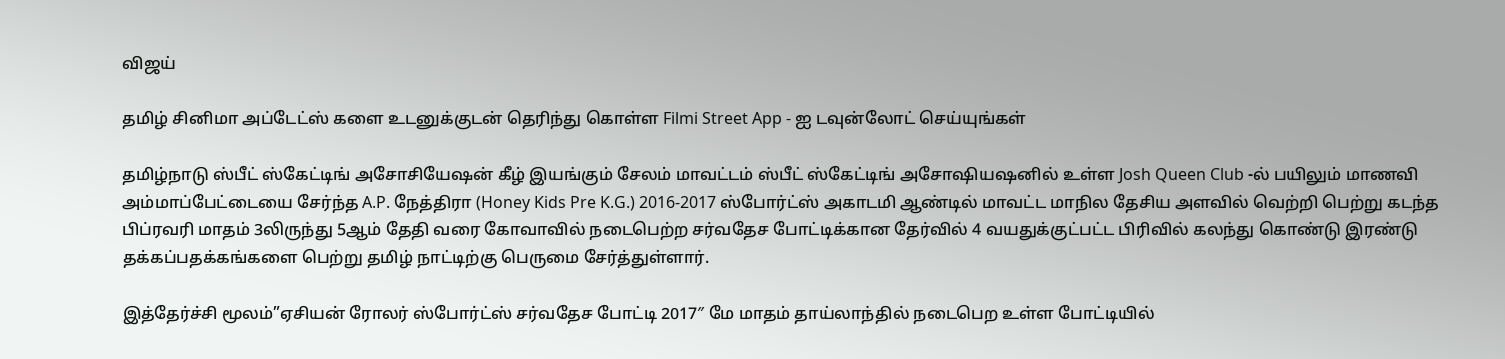விஜய்

தமிழ் சினிமா அப்டேட்ஸ் களை உடனுக்குடன் தெரிந்து கொள்ள Filmi Street App - ஐ டவுன்லோட் செய்யுங்கள்

தமிழ்நாடு ஸ்பீட் ஸ்கேட்டிங் அசோசியேஷன் கீழ் இயங்கும் சேலம் மாவட்டம் ஸ்பீட் ஸ்கேட்டிங் அசோஷியஷனில் உள்ள Josh Queen Club -ல் பயிலும் மாணவி அம்மாப்பேட்டையை சேர்ந்த A.P. நேத்திரா (Honey Kids Pre K.G.) 2016-2017 ஸ்போர்ட்ஸ் அகாடமி ஆண்டில் மாவட்ட மாநில தேசிய அளவில் வெற்றி பெற்று கடந்த பிப்ரவரி மாதம் 3லிருந்து 5ஆம் தேதி வரை கோவாவில் நடைபெற்ற சர்வதேச போட்டிக்கான தேர்வில் 4 வயதுக்குட்பட்ட பிரிவில் கலந்து கொண்டு இரண்டு தக்கப்பதக்கங்களை பெற்று தமிழ் நாட்டிற்கு பெருமை சேர்த்துள்ளார்.

இத்தேர்ச்சி மூலம்”ஏசியன் ரோலர் ஸ்போர்ட்ஸ் சர்வதேச போட்டி 2017″ மே மாதம் தாய்லாந்தில் நடைபெற உள்ள போட்டியில்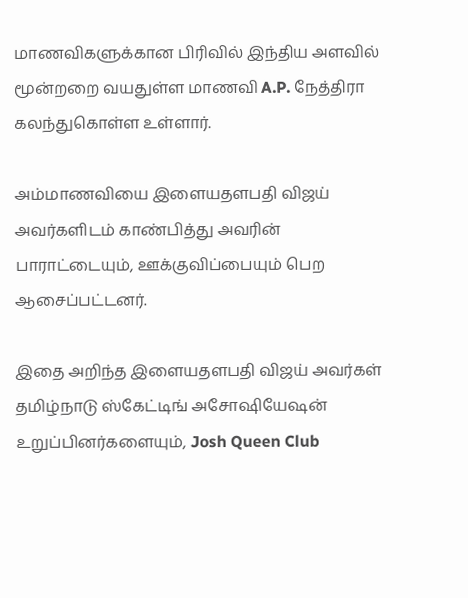மாணவிகளுக்கான பிரிவில் இந்திய அளவில் மூன்றறை வயதுள்ள மாணவி A.P. நேத்திரா கலந்துகொள்ள உள்ளார்.

அம்மாணவியை இளையதளபதி விஜய் அவர்களிடம் காண்பித்து அவரின் பாராட்டையும், ஊக்குவிப்பையும் பெற ஆசைப்பட்டனர்.

இதை அறிந்த இளையதளபதி விஜய் அவர்கள் தமிழ்நாடு ஸ்கேட்டிங் அசோஷியேஷன் உறுப்பினர்களையும், Josh Queen Club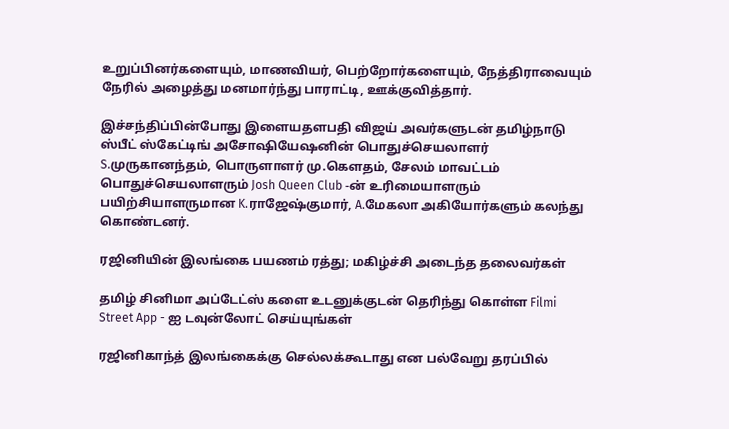உறுப்பினர்களையும், மாணவியர், பெற்றோர்களையும், நேத்திராவையும் நேரில் அழைத்து மனமார்ந்து பாராட்டி, ஊக்குவித்தார்.

இச்சந்திப்பின்போது இளையதளபதி விஜய் அவர்களுடன் தமிழ்நாடு ஸ்பீட் ஸ்கேட்டிங் அசோஷியேஷனின் பொதுச்செயலாளர் S.முருகானந்தம், பொருளாளர் மு.கௌதம், சேலம் மாவட்டம் பொதுச்செயலாளரும் Josh Queen Club -ன் உரிமையாளரும் பயிற்சியாளருமான K.ராஜேஷ்குமார், A.மேகலா அகியோர்களும் கலந்து கொண்டனர்.

ரஜினியின் இலங்கை பயணம் ரத்து; மகிழ்ச்சி அடைந்த தலைவர்கள்

தமிழ் சினிமா அப்டேட்ஸ் களை உடனுக்குடன் தெரிந்து கொள்ள Filmi Street App - ஐ டவுன்லோட் செய்யுங்கள்

ரஜினிகாந்த் இலங்கைக்கு செல்லக்கூடாது என பல்வேறு தரப்பில்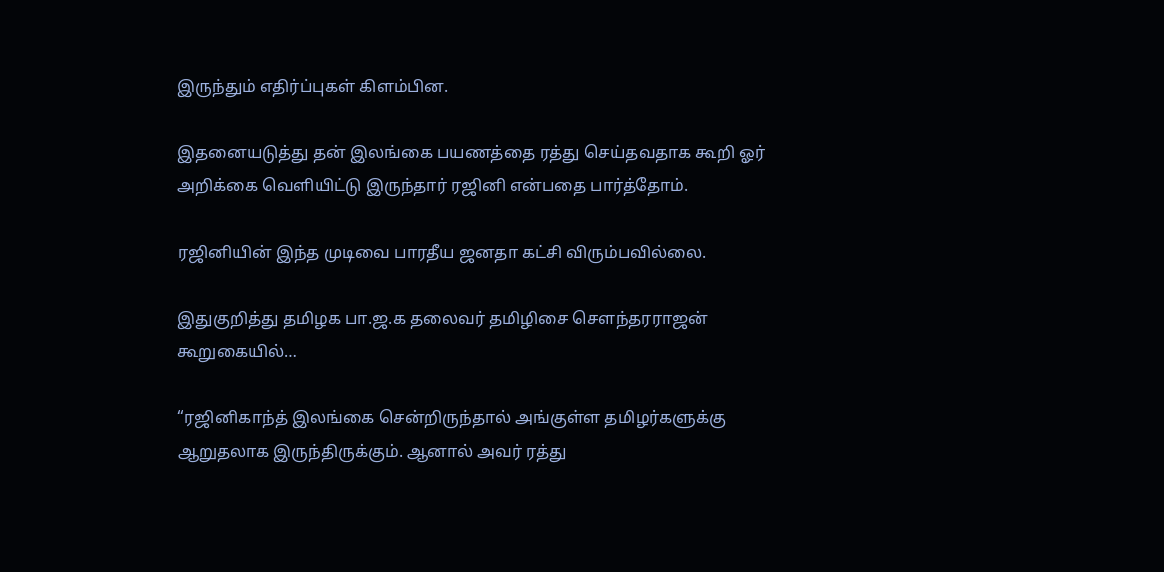இருந்தும் எதிர்ப்புகள் கிளம்பின.

இதனையடுத்து தன் இலங்கை பயணத்தை ரத்து செய்தவதாக கூறி ஓர் அறிக்கை வெளியிட்டு இருந்தார் ரஜினி என்பதை பார்த்தோம்.

ரஜினியின் இந்த முடிவை பாரதீய ஜனதா கட்சி விரும்பவில்லை.

இதுகுறித்து தமிழக பா.ஜ.க தலைவர் தமிழிசை செளந்தரராஜன் கூறுகையில்…

“ரஜினிகாந்த் இலங்கை சென்றிருந்தால் அங்குள்ள தமிழர்களுக்கு ஆறுதலாக இருந்திருக்கும். ஆனால் அவர் ரத்து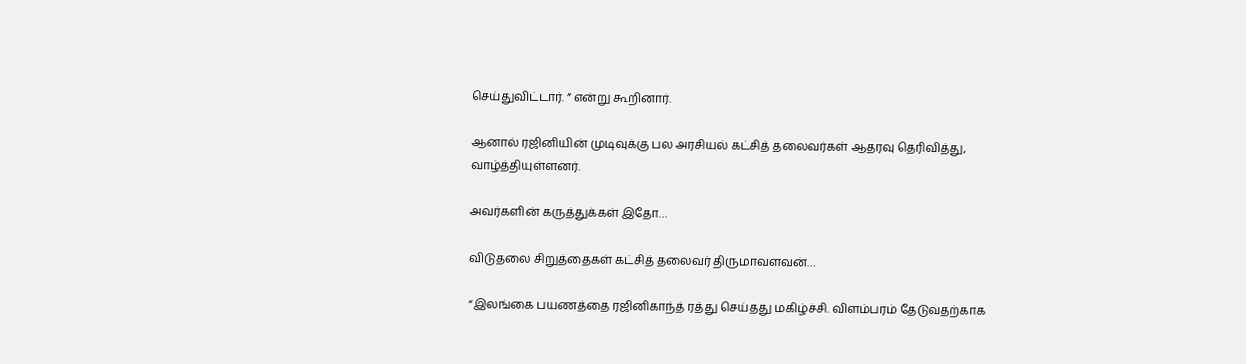செய்துவிட்டார். ” என்று கூறினார்.

ஆனால் ரஜினியின் முடிவுக்கு பல அரசியல் கட்சித் தலைவர்கள் ஆதரவு தெரிவித்து, வாழ்த்தியுள்ளனர்.

அவர்களின் கருத்துக்கள் இதோ…

விடுதலை சிறுத்தைகள் கட்சித் தலைவர் திருமாவளவன்…

“இலங்கை பயணத்தை ரஜினிகாந்த் ரத்து செய்தது மகிழ்ச்சி. விளம்பரம் தேடுவதற்காக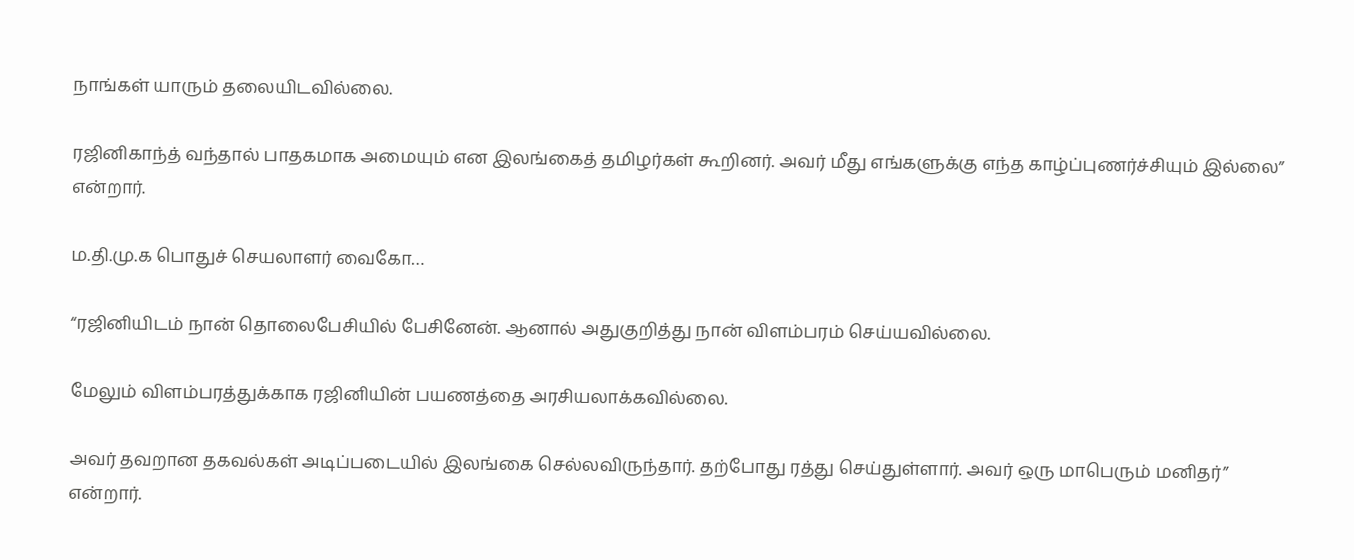நாங்கள் யாரும் தலையிடவில்லை.

ரஜினிகாந்த் வந்தால் பாதகமாக அமையும் என இலங்கைத் தமிழர்கள் கூறினர். அவர் மீது எங்களுக்கு எந்த காழ்ப்புணர்ச்சியும் இல்லை” என்றார்.

ம.தி.மு.க பொதுச் செயலாளர் வைகோ…

“ரஜினியிடம் நான் தொலைபேசியில் பேசினேன். ஆனால் அதுகுறித்து நான் விளம்பரம் செய்யவில்லை.

மேலும் விளம்பரத்துக்காக ரஜினியின் பயணத்தை அரசியலாக்கவில்லை.

அவர் தவறான தகவல்கள் அடிப்படையில் இலங்கை செல்லவிருந்தார். தற்போது ரத்து செய்துள்ளார். அவர் ஒரு மாபெரும் மனிதர்” என்றார்.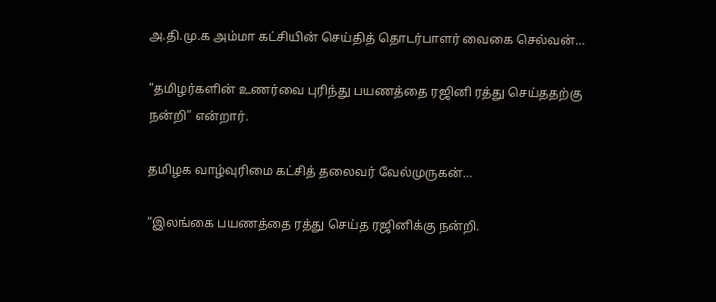அ.தி.மு.க அம்மா கட்சியின் செய்தித் தொடர்பாளர் வைகை செல்வன்…

“தமிழர்களின் உணர்வை புரிந்து பயணத்தை ரஜினி ரத்து செய்ததற்கு நன்றி” என்றார்.

தமிழக வாழ்வுரிமை கட்சித் தலைவர் வேல்முருகன்…

“இலங்கை பயணத்தை ரத்து செய்த ரஜினிக்கு நன்றி.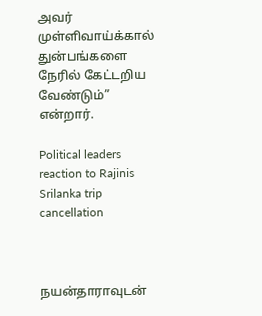அவர் முள்ளிவாய்க்கால் துன்பங்களை நேரில் கேட்டறிய வேண்டும்” என்றார்.

Political leaders reaction to Rajinis Srilanka trip cancellation



நயன்தாராவுடன்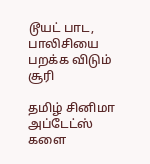டூயட் பாட, பாலிசியை பறக்க விடும் சூரி

தமிழ் சினிமா அப்டேட்ஸ் களை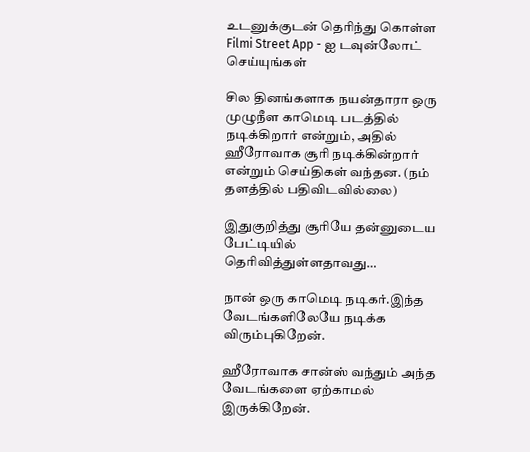உடனுக்குடன் தெரிந்து கொள்ள Filmi Street App - ஐ டவுன்லோட் செய்யுங்கள்

சில தினங்களாக நயன்தாரா ஒரு முழுநீள காமெடி படத்தில் நடிக்கிறார் என்றும், அதில் ஹீரோவாக சூரி நடிக்கின்றார் என்றும் செய்திகள் வந்தன. (நம் தளத்தில் பதிவிடவில்லை)

இதுகுறித்து சூரியே தன்னுடைய பேட்டியில் தெரிவித்துள்ளதாவது…

நான் ஒரு காமெடி நடிகர்.இந்த வேடங்களிலேயே நடிக்க விரும்புகிறேன்.

ஹீரோவாக சான்ஸ் வந்தும் அந்த வேடங்களை ஏற்காமல் இருக்கிறேன்.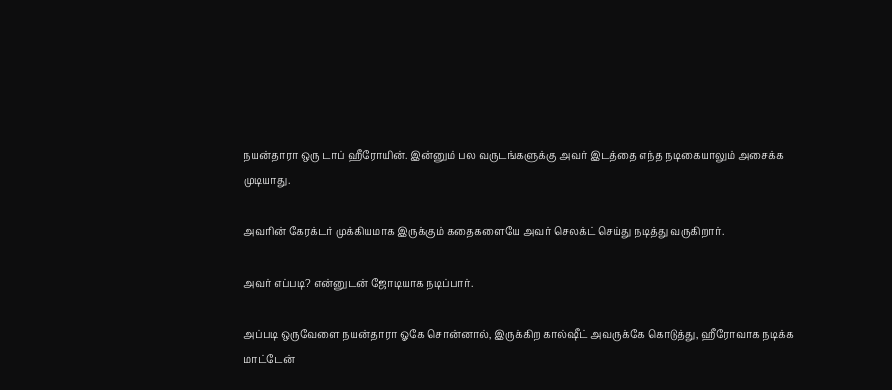நயன்தாரா ஒரு டாப் ஹீரோயின். இன்னும் பல வருடங்களுக்கு அவர் இடத்தை எந்த நடிகையாலும் அசைக்க முடியாது.

அவரின் கேரக்டர் முக்கியமாக இருக்கும் கதைகளையே அவர் செலக்ட் செய்து நடித்து வருகிறார்.

அவர் எப்படி? என்னுடன் ஜோடியாக நடிப்பார்.

அப்படி ஒருவேளை நயன்தாரா ஓகே சொன்னால், இருக்கிற கால்ஷீட் அவருக்கே கொடுத்து, ஹீரோவாக நடிக்க மாட்டேன்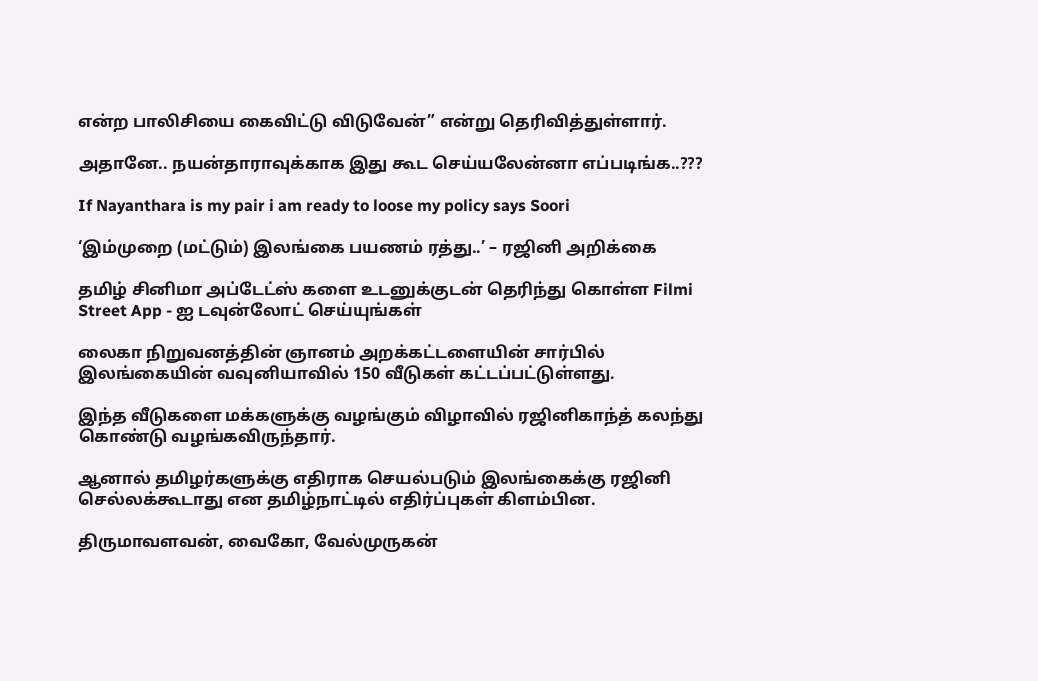என்ற பாலிசியை கைவிட்டு விடுவேன்” என்று தெரிவித்துள்ளார்.

அதானே.. நயன்தாராவுக்காக இது கூட செய்யலேன்னா எப்படிங்க..???

If Nayanthara is my pair i am ready to loose my policy says Soori

‘இம்முறை (மட்டும்) இலங்கை பயணம் ரத்து..’ – ரஜினி அறிக்கை

தமிழ் சினிமா அப்டேட்ஸ் களை உடனுக்குடன் தெரிந்து கொள்ள Filmi Street App - ஐ டவுன்லோட் செய்யுங்கள்

லைகா நிறுவனத்தின் ஞானம் அறக்கட்டளையின் சார்பில் இலங்கையின் வவுனியாவில் 150 வீடுகள் கட்டப்பட்டுள்ளது.

இந்த வீடுகளை மக்களுக்கு வழங்கும் விழாவில் ரஜினிகாந்த் கலந்து கொண்டு வழங்கவிருந்தார்.

ஆனால் தமிழர்களுக்கு எதிராக செயல்படும் இலங்கைக்கு ரஜினி செல்லக்கூடாது என தமிழ்நாட்டில் எதிர்ப்புகள் கிளம்பின.

திருமாவளவன், வைகோ, வேல்முருகன்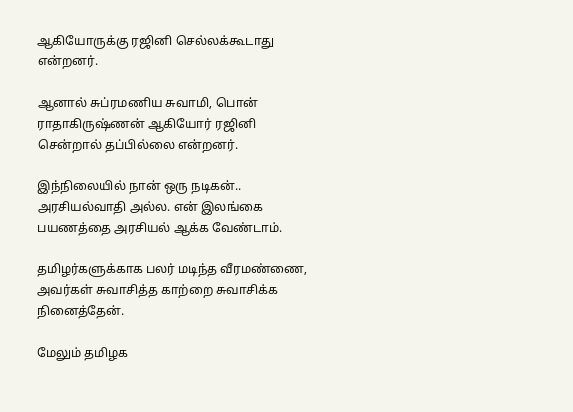ஆகியோருக்கு ரஜினி செல்லக்கூடாது என்றனர்.

ஆனால் சுப்ரமணிய சுவாமி, பொன் ராதாகிருஷ்ணன் ஆகியோர் ரஜினி சென்றால் தப்பில்லை என்றனர்.

இந்நிலையில் நான் ஒரு நடிகன்.. அரசியல்வாதி அல்ல. என் இலங்கை பயணத்தை அரசியல் ஆக்க வேண்டாம்.

தமிழர்களுக்காக பலர் மடிந்த வீரமண்ணை, அவர்கள் சுவாசித்த காற்றை சுவாசிக்க நினைத்தேன்.

மேலும் தமிழக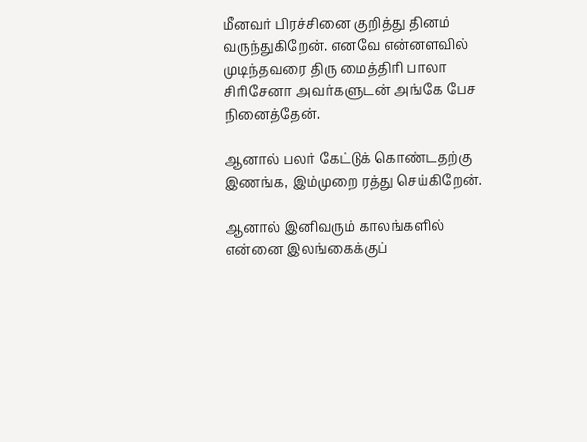மீனவர் பிரச்சினை குறித்து தினம் வருந்துகிறேன். எனவே என்னளவில் முடிந்தவரை திரு மைத்திரி பாலா சிரிசேனா அவர்களுடன் அங்கே பேச நினைத்தேன்.

ஆனால் பலர் கேட்டுக் கொண்டதற்கு இணங்க, இம்முறை ரத்து செய்கிறேன்.

ஆனால் இனிவரும் காலங்களில் என்னை இலங்கைக்குப்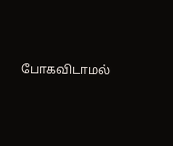போகவிடாமல்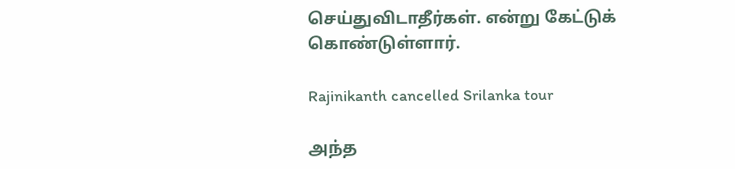செய்துவிடாதீர்கள். என்று கேட்டுக் கொண்டுள்ளார்.

Rajinikanth cancelled Srilanka tour

அந்த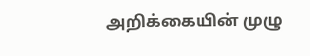அறிக்கையின் முழு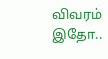விவரம் இதோ..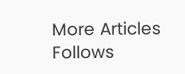More Articles
Follows